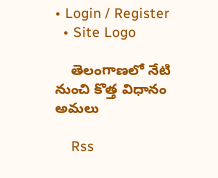• Login / Register
  • Site Logo

    తెలంగాణలో నేటి నుంచి కొత్త విధానం అమలు

    Rss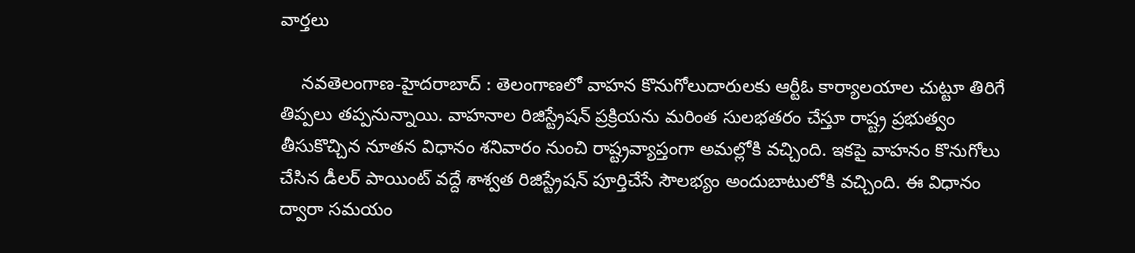వార్తలు

    నవతెలంగాణ-హైదరాబాద్ : తెలంగాణలో వాహన కొనుగోలుదారులకు ఆర్టీఓ కార్యాలయాల చుట్టూ తిరిగే తిప్పలు తప్పనున్నాయి. వాహనాల రిజిస్ట్రేషన్ ప్రక్రియను మరింత సులభతరం చేస్తూ రాష్ట్ర ప్రభుత్వం తీసుకొచ్చిన నూతన విధానం శనివారం నుంచి రాష్ట్రవ్యాప్తంగా అమల్లోకి వచ్చింది. ఇకపై వాహనం కొనుగోలు చేసిన డీలర్ పాయింట్ వద్దే శాశ్వత రిజిస్ట్రేషన్ పూర్తిచేసే సౌలభ్యం అందుబాటులోకి వచ్చింది. ఈ విధానం ద్వారా సమయం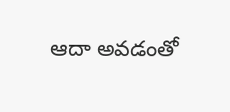ఆదా అవడంతో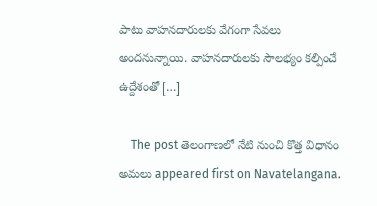పాటు వాహనదారులకు వేగంగా సేవలు అందనున్నాయి. వాహనదారులకు సౌలభ్యం కల్పించే ఉద్దేశంతో […]

    The post తెలంగాణలో నేటి నుంచి కొత్త విధానం అమలు appeared first on Navatelangana.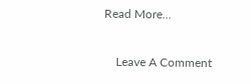Read More...

    Leave A Comment